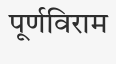पूर्णविराम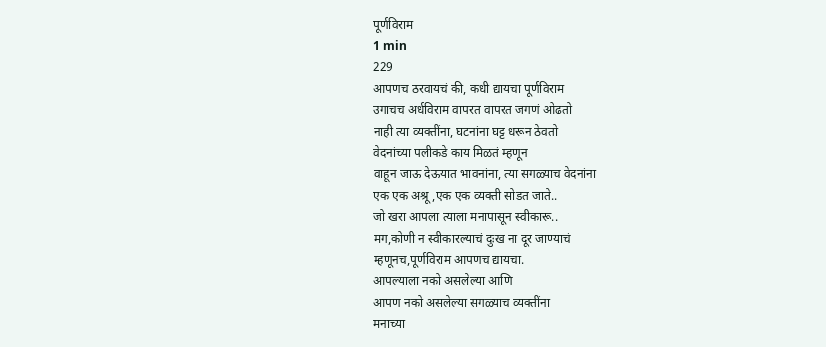पूर्णविराम
1 min
229
आपणच ठरवायचं की, कधी द्यायचा पूर्णविराम
उगाचच अर्धविराम वापरत वापरत जगणं ओढतो
नाही त्या व्यक्तींना, घटनांना घट्ट धरून ठेवतो
वेदनांच्या पलीकडे काय मिळतं म्हणून
वाहून जाऊ देऊयात भावनांना, त्या सगळ्याच वेदनांना
एक एक अश्रू ,एक एक व्यक्ती सोडत जाते..
जो खरा आपला त्याला मनापासून स्वीकारू..
मग,कोणी न स्वीकारल्याचं दुःख ना दूर जाण्याचं
म्हणूनच,पूर्णविराम आपणच द्यायचा.
आपल्याला नको असलेल्या आणि
आपण नको असलेल्या सगळ्याच व्यक्तींना
मनाच्या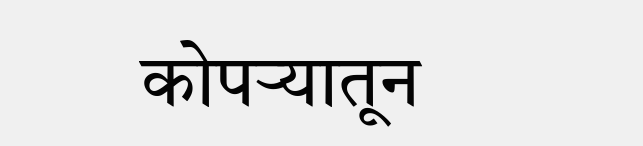कोपऱ्यातून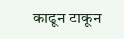काढून टाकून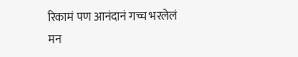रिकामं पण आनंदानं गच्च भरलेलं
मन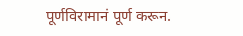पूर्णविरामानं पूर्ण करून.